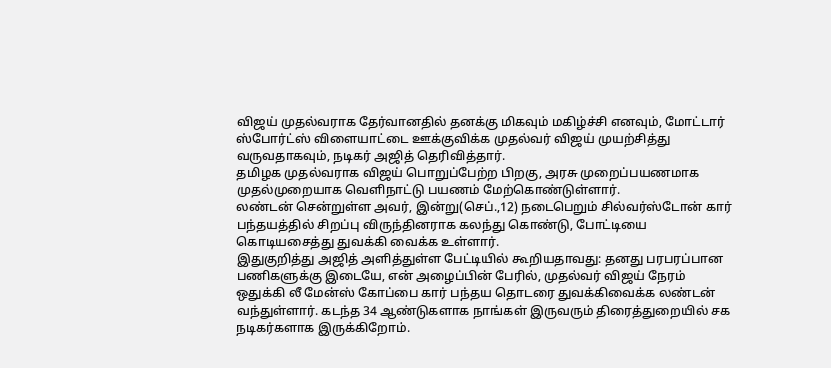விஜய் முதல்வராக தேர்வானதில் தனக்கு மிகவும் மகிழ்ச்சி எனவும், மோட்டார் ஸ்போர்ட்ஸ் விளையாட்டை ஊக்குவிக்க முதல்வர் விஜய் முயற்சித்து வருவதாகவும், நடிகர் அஜித் தெரிவித்தார்.
தமிழக முதல்வராக விஜய் பொறுப்பேற்ற பிறகு, அரசு முறைப்பயணமாக முதல்முறையாக வெளிநாட்டு பயணம் மேற்கொண்டுள்ளார்.
லண்டன் சென்றுள்ள அவர், இன்று(செப்.,12) நடைபெறும் சில்வர்ஸ்டோன் கார் பந்தயத்தில் சிறப்பு விருந்தினராக கலந்து கொண்டு, போட்டியை கொடியசைத்து துவக்கி வைக்க உள்ளார்.
இதுகுறித்து அஜித் அளித்துள்ள பேட்டியில் கூறியதாவது: தனது பரபரப்பான பணிகளுக்கு இடையே, என் அழைப்பின் பேரில், முதல்வர் விஜய் நேரம் ஒதுக்கி லீ மேன்ஸ் கோப்பை கார் பந்தய தொடரை துவக்கிவைக்க லண்டன் வந்துள்ளார். கடந்த 34 ஆண்டுகளாக நாங்கள் இருவரும் திரைத்துறையில் சக நடிகர்களாக இருக்கிறோம்.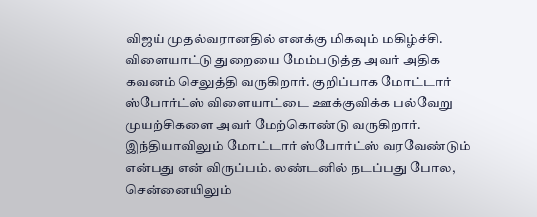விஜய் முதல்வரானதில் எனக்கு மிகவும் மகிழ்ச்சி.
விளையாட்டு துறையை மேம்படுத்த அவர் அதிக கவனம் செலுத்தி வருகிறார். குறிப்பாக மோட்டார் ஸ்போர்ட்ஸ் விளையாட்டை ஊக்குவிக்க பல்வேறு முயற்சிகளை அவர் மேற்கொண்டு வருகிறார். இந்தியாவிலும் மோட்டார் ஸ்போர்ட்ஸ் வரவேண்டும் என்பது என் விருப்பம். லண்டனில் நடப்பது போல, சென்னையிலும்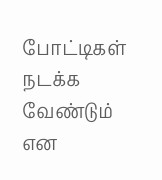போட்டிகள் நடக்க வேண்டும் என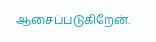ஆசைப்படுகிறேன்.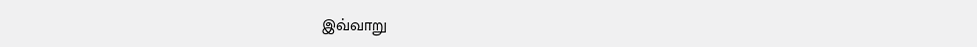இவ்வாறு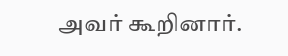அவர் கூறினார்.